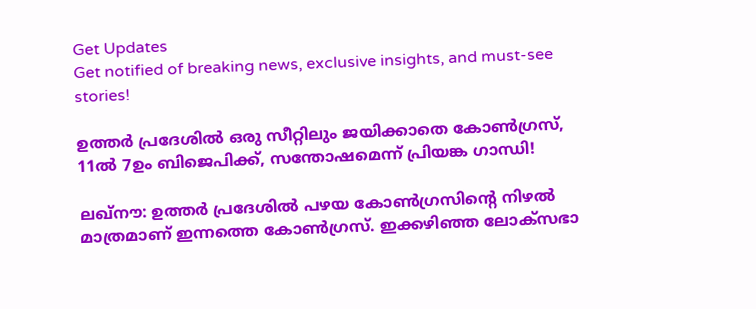Get Updates
Get notified of breaking news, exclusive insights, and must-see stories!

ഉത്തർ പ്രദേശിൽ ഒരു സീറ്റിലും ജയിക്കാതെ കോൺഗ്രസ്, 11ൽ 7ഉം ബിജെപിക്ക്, സന്തോഷമെന്ന് പ്രിയങ്ക ഗാന്ധി!

ലഖ്‌നൗ: ഉത്തര്‍ പ്രദേശില്‍ പഴയ കോണ്‍ഗ്രസിന്റെ നിഴല്‍ മാത്രമാണ് ഇന്നത്തെ കോണ്‍ഗ്രസ്. ഇക്കഴിഞ്ഞ ലോക്‌സഭാ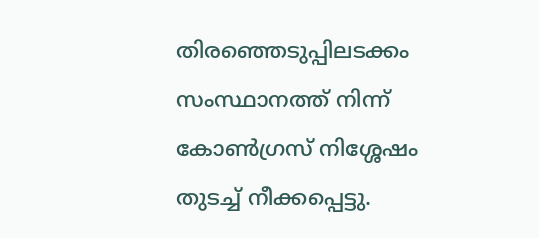തിരഞ്ഞെടുപ്പിലടക്കം സംസ്ഥാനത്ത് നിന്ന് കോണ്‍ഗ്രസ് നിശ്ശേഷം തുടച്ച് നീക്കപ്പെട്ടു.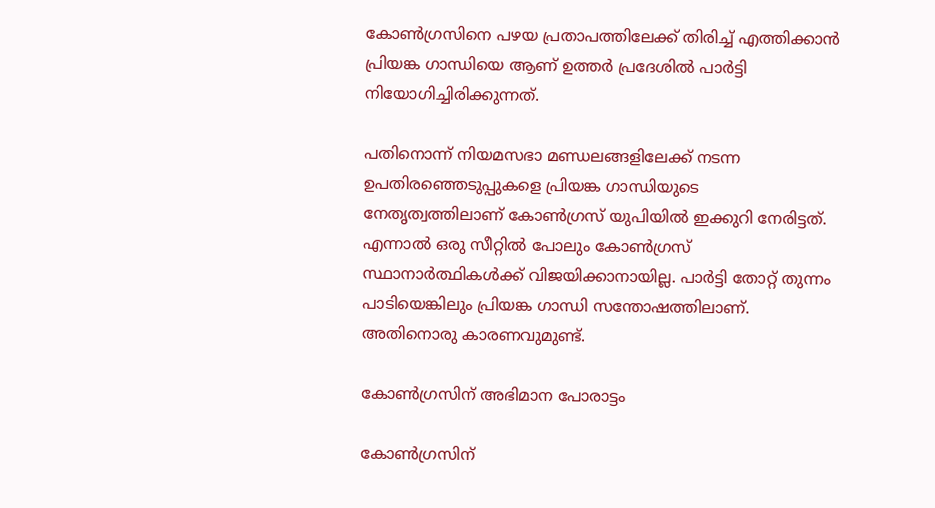കോണ്‍ഗ്രസിനെ പഴയ പ്രതാപത്തിലേക്ക് തിരിച്ച് എത്തിക്കാന്‍ പ്രിയങ്ക ഗാന്ധിയെ ആണ് ഉത്തര്‍ പ്രദേശില്‍ പാര്‍ട്ടി നിയോഗിച്ചിരിക്കുന്നത്.

പതിനൊന്ന് നിയമസഭാ മണ്ഡലങ്ങളിലേക്ക് നടന്ന ഉപതിരഞ്ഞെടുപ്പുകളെ പ്രിയങ്ക ഗാന്ധിയുടെ നേതൃത്വത്തിലാണ് കോണ്‍ഗ്രസ് യുപിയില്‍ ഇക്കുറി നേരിട്ടത്. എന്നാല്‍ ഒരു സീറ്റില്‍ പോലും കോണ്‍ഗ്രസ് സ്ഥാനാര്‍ത്ഥികള്‍ക്ക് വിജയിക്കാനായില്ല. പാര്‍ട്ടി തോറ്റ് തുന്നം പാടിയെങ്കിലും പ്രിയങ്ക ഗാന്ധി സന്തോഷത്തിലാണ്. അതിനൊരു കാരണവുമുണ്ട്.

കോൺഗ്രസിന് അഭിമാന പോരാട്ടം

കോൺഗ്രസിന്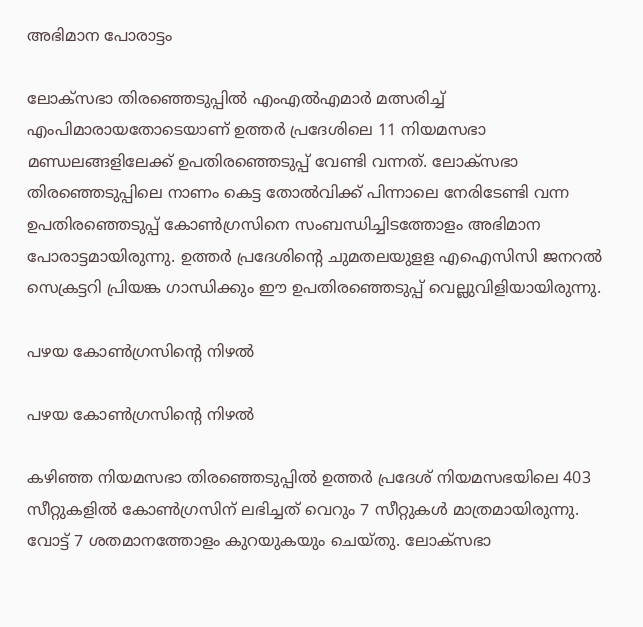അഭിമാന പോരാട്ടം

ലോക്‌സഭാ തിരഞ്ഞെടുപ്പില്‍ എംഎല്‍എമാര്‍ മത്സരിച്ച് എംപിമാരായതോടെയാണ് ഉത്തര്‍ പ്രദേശിലെ 11 നിയമസഭാ മണ്ഡലങ്ങളിലേക്ക് ഉപതിരഞ്ഞെടുപ്പ് വേണ്ടി വന്നത്. ലോക്‌സഭാ തിരഞ്ഞെടുപ്പിലെ നാണം കെട്ട തോല്‍വിക്ക് പിന്നാലെ നേരിടേണ്ടി വന്ന ഉപതിരഞ്ഞെടുപ്പ് കോണ്‍ഗ്രസിനെ സംബന്ധിച്ചിടത്തോളം അഭിമാന പോരാട്ടമായിരുന്നു. ഉത്തര്‍ പ്രദേശിന്റെ ചുമതലയുളള എഐസിസി ജനറല്‍ സെക്രട്ടറി പ്രിയങ്ക ഗാന്ധിക്കും ഈ ഉപതിരഞ്ഞെടുപ്പ് വെല്ലുവിളിയായിരുന്നു.

പഴയ കോൺഗ്രസിന്റെ നിഴൽ

പഴയ കോൺഗ്രസിന്റെ നിഴൽ

കഴിഞ്ഞ നിയമസഭാ തിരഞ്ഞെടുപ്പില്‍ ഉത്തര്‍ പ്രദേശ് നിയമസഭയിലെ 403 സീറ്റുകളില്‍ കോണ്‍ഗ്രസിന് ലഭിച്ചത് വെറും 7 സീറ്റുകള്‍ മാത്രമായിരുന്നു. വോട്ട് 7 ശതമാനത്തോളം കുറയുകയും ചെയ്തു. ലോക്‌സഭാ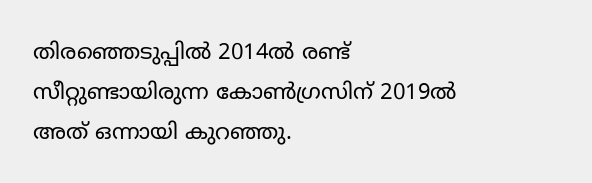തിരഞ്ഞെടുപ്പില്‍ 2014ല്‍ രണ്ട് സീറ്റുണ്ടായിരുന്ന കോണ്‍ഗ്രസിന് 2019ല്‍ അത് ഒന്നായി കുറഞ്ഞു.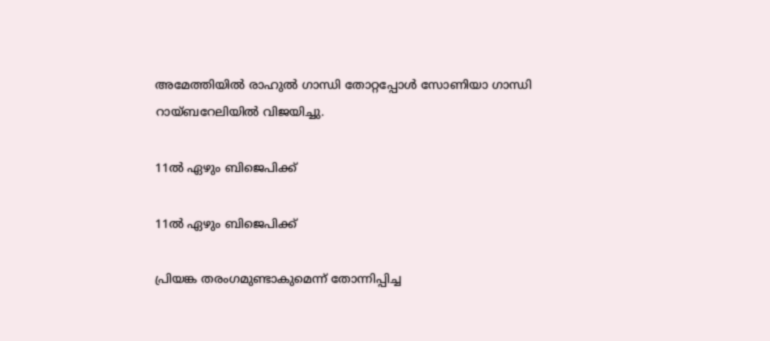അമേത്തിയില്‍ രാഹുല്‍ ഗാന്ധി തോറ്റപ്പോള്‍ സോണിയാ ഗാന്ധി റായ്ബറേലിയില്‍ വിജയിച്ചു.

11ൽ ഏഴും ബിജെപിക്ക്

11ൽ ഏഴും ബിജെപിക്ക്

പ്രിയങ്ക തരംഗമുണ്ടാകുമെന്ന് തോന്നിപ്പിച്ച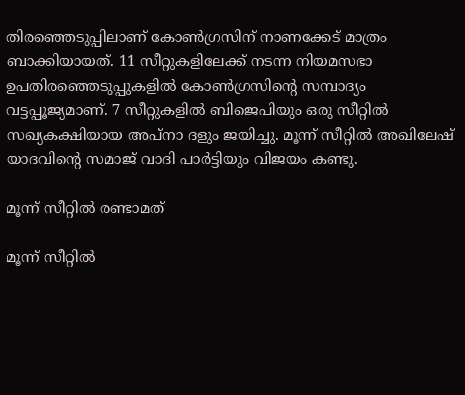തിരഞ്ഞെടുപ്പിലാണ് കോണ്‍ഗ്രസിന് നാണക്കേട് മാത്രം ബാക്കിയായത്. 11 സീറ്റുകളിലേക്ക് നടന്ന നിയമസഭാ ഉപതിരഞ്ഞെടുപ്പുകളില്‍ കോണ്‍ഗ്രസിന്റെ സമ്പാദ്യം വട്ടപ്പൂജ്യമാണ്. 7 സീറ്റുകളില്‍ ബിജെപിയും ഒരു സീറ്റില്‍ സഖ്യകക്ഷിയായ അപ്‌നാ ദളും ജയിച്ചു. മൂന്ന് സീറ്റില്‍ അഖിലേഷ് യാദവിന്റെ സമാജ് വാദി പാര്‍ട്ടിയും വിജയം കണ്ടു.

മൂന്ന് സീറ്റിൽ രണ്ടാമത്

മൂന്ന് സീറ്റിൽ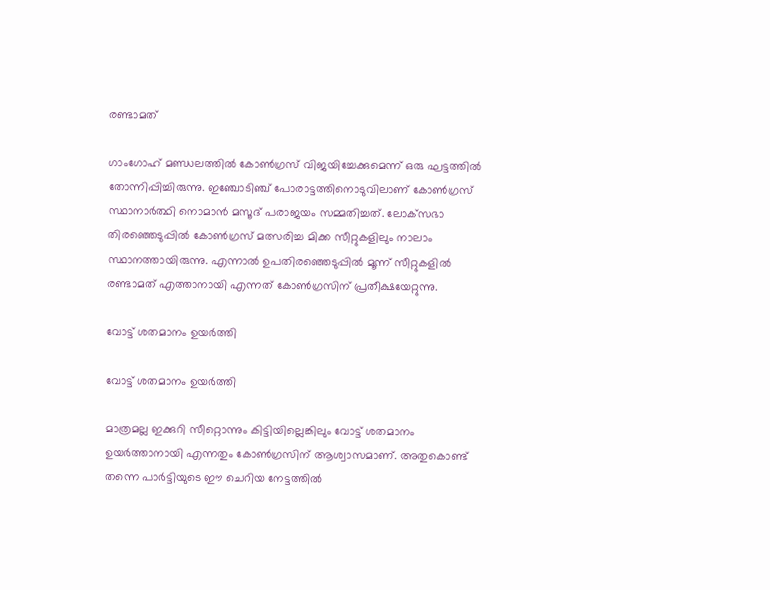രണ്ടാമത്

ഗാംഗോഹ് മണ്ഡലത്തില്‍ കോണ്‍ഗ്രസ് വിജയിച്ചേക്കുമെന്ന് ഒരു ഘട്ടത്തില്‍ തോന്നിപ്പിച്ചിരുന്നു. ഇഞ്ചോടിഞ്ച് പോരാട്ടത്തിനൊടുവിലാണ് കോണ്‍ഗ്രസ് സ്ഥാനാര്‍ത്ഥി നൊമാന്‍ മസൂദ് പരാജയം സമ്മതിച്ചത്. ലോക്‌സഭാ തിരഞ്ഞെടുപ്പില്‍ കോണ്‍ഗ്രസ് മത്സരിച്ച മിക്ക സീറ്റുകളിലും നാലാം സ്ഥാനത്തായിരുന്നു. എന്നാല്‍ ഉപതിരഞ്ഞെടുപ്പില്‍ മൂന്ന് സീറ്റുകളില്‍ രണ്ടാമത് എത്താനായി എന്നത് കോണ്‍ഗ്രസിന് പ്രതീക്ഷയേറ്റുന്നു.

വോട്ട് ശതമാനം ഉയർത്തി

വോട്ട് ശതമാനം ഉയർത്തി

മാത്രമല്ല ഇക്കുറി സീറ്റൊന്നും കിട്ടിയില്ലെങ്കിലും വോട്ട് ശതമാനം ഉയര്‍ത്താനായി എന്നതും കോണ്‍ഗ്രസിന് ആശ്വാസമാണ്. അതുകൊണ്ട് തന്നെ പാര്‍ട്ടിയുടെ ഈ ചെറിയ നേട്ടത്തില്‍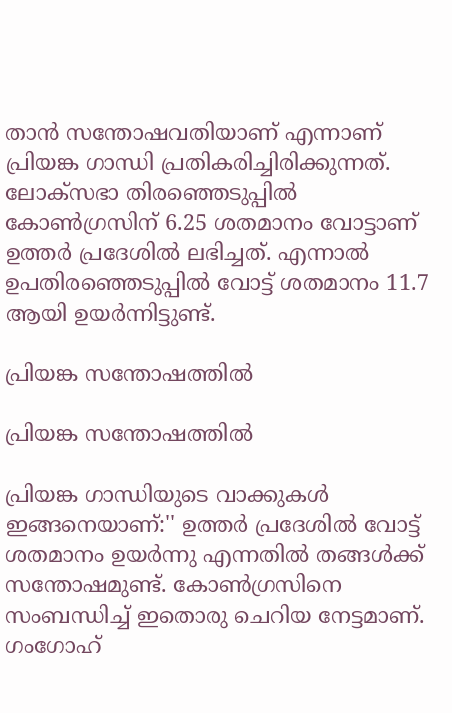താന്‍ സന്തോഷവതിയാണ് എന്നാണ് പ്രിയങ്ക ഗാന്ധി പ്രതികരിച്ചിരിക്കുന്നത്. ലോക്‌സഭാ തിരഞ്ഞെടുപ്പില്‍ കോണ്‍ഗ്രസിന് 6.25 ശതമാനം വോട്ടാണ് ഉത്തര്‍ പ്രദേശില്‍ ലഭിച്ചത്. എന്നാല്‍ ഉപതിരഞ്ഞെടുപ്പില്‍ വോട്ട് ശതമാനം 11.7 ആയി ഉയര്‍ന്നിട്ടുണ്ട്.

പ്രിയങ്ക സന്തോഷത്തിൽ

പ്രിയങ്ക സന്തോഷത്തിൽ

പ്രിയങ്ക ഗാന്ധിയുടെ വാക്കുകള്‍ ഇങ്ങനെയാണ്:'' ഉത്തര്‍ പ്രദേശില്‍ വോട്ട് ശതമാനം ഉയര്‍ന്നു എന്നതില്‍ തങ്ങള്‍ക്ക് സന്തോഷമുണ്ട്. കോണ്‍ഗ്രസിനെ സംബന്ധിച്ച് ഇതൊരു ചെറിയ നേട്ടമാണ്. ഗംഗോഹ്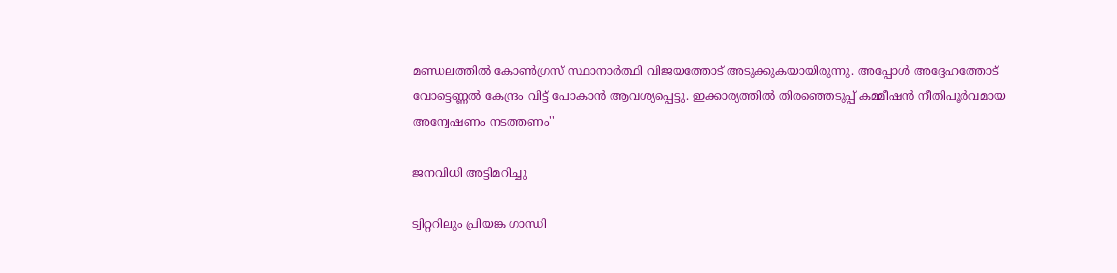മണ്ഡലത്തില്‍ കോണ്‍ഗ്രസ് സ്ഥാനാര്‍ത്ഥി വിജയത്തോട് അടുക്കുകയായിരുന്നു. അപ്പോള്‍ അദ്ദേഹത്തോട് വോട്ടെണ്ണല്‍ കേന്ദ്രം വിട്ട് പോകാന്‍ ആവശ്യപ്പെട്ടു. ഇക്കാര്യത്തില്‍ തിരഞ്ഞെടുപ്പ് കമ്മീഷന്‍ നീതിപൂര്‍വമായ അന്വേഷണം നടത്തണം''

ജനവിധി അട്ടിമറിച്ചു

ട്വിറ്ററിലും പ്രിയങ്ക ഗാന്ധി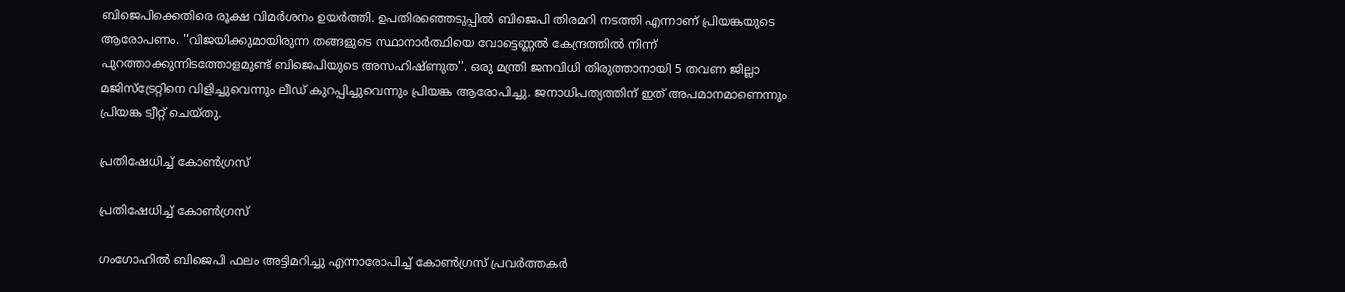ബിജെപിക്കെതിരെ രൂക്ഷ വിമര്‍ശനം ഉയര്‍ത്തി. ഉപതിരഞ്ഞെടുപ്പില്‍ ബിജെപി തിരമറി നടത്തി എന്നാണ് പ്രിയങ്കയുടെ ആരോപണം. ''വിജയിക്കുമായിരുന്ന തങ്ങളുടെ സ്ഥാനാര്‍ത്ഥിയെ വോട്ടെണ്ണല്‍ കേന്ദ്രത്തില്‍ നിന്ന് പുറത്താക്കുന്നിടത്തോളമുണ്ട് ബിജെപിയുടെ അസഹിഷ്ണുത''. ഒരു മന്ത്രി ജനവിധി തിരുത്താനായി 5 തവണ ജില്ലാ മജിസ്‌ട്രേറ്റിനെ വിളിച്ചുവെന്നും ലീഡ് കുറപ്പിച്ചുവെന്നും പ്രിയങ്ക ആരോപിച്ചു. ജനാധിപത്യത്തിന് ഇത് അപമാനമാണെന്നും പ്രിയങ്ക ട്വീറ്റ് ചെയ്തു.

പ്രതിഷേധിച്ച് കോൺഗ്രസ്

പ്രതിഷേധിച്ച് കോൺഗ്രസ്

ഗംഗോഹില്‍ ബിജെപി ഫലം അട്ടിമറിച്ചു എന്നാരോപിച്ച് കോണ്‍ഗ്രസ് പ്രവര്‍ത്തകര്‍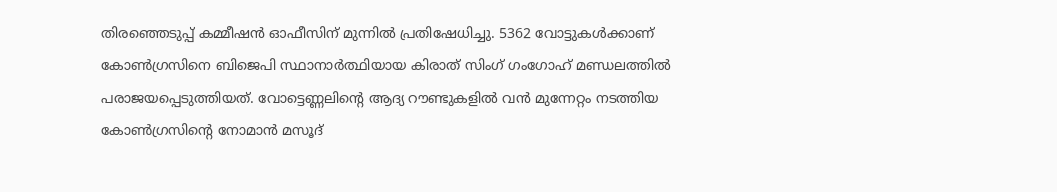തിരഞ്ഞെടുപ്പ് കമ്മീഷന്‍ ഓഫീസിന് മുന്നില്‍ പ്രതിഷേധിച്ചു. 5362 വോട്ടുകള്‍ക്കാണ് കോണ്‍ഗ്രസിനെ ബിജെപി സ്ഥാനാര്‍ത്ഥിയായ കിരാത് സിംഗ് ഗംഗോഹ് മണ്ഡലത്തില്‍ പരാജയപ്പെടുത്തിയത്. വോട്ടെണ്ണലിന്റെ ആദ്യ റൗണ്ടുകളില്‍ വന്‍ മുന്നേറ്റം നടത്തിയ കോണ്‍ഗ്രസിന്റെ നോമാന്‍ മസൂദ്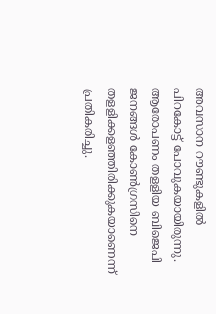അവസാന റൗണ്ടുകളില്‍ പിറകോട്ട് പോവുകയായിരുന്നു. ആരോപണം തളളിയ ബിജെപി ജനങ്ങള്‍ കോണ്‍ഗ്രസിനെ തളളിക്കളഞ്ഞിരിക്കുകയാണെന്ന് പ്രതികരിച്ചു.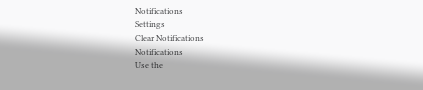Notifications
Settings
Clear Notifications
Notifications
Use the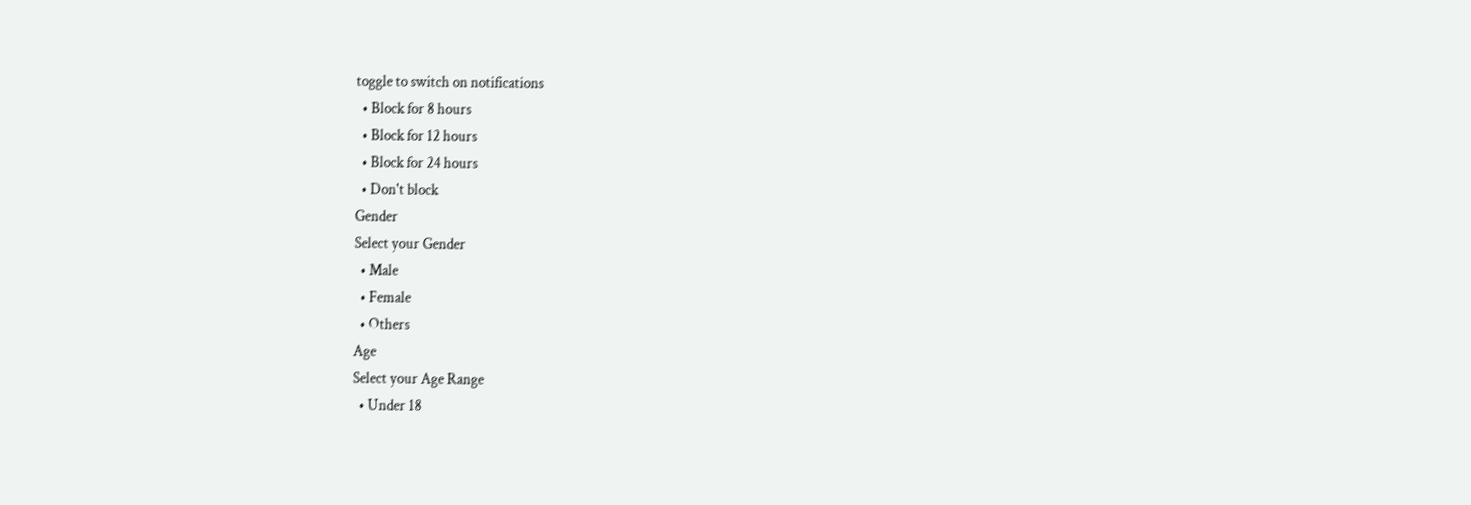toggle to switch on notifications
  • Block for 8 hours
  • Block for 12 hours
  • Block for 24 hours
  • Don't block
Gender
Select your Gender
  • Male
  • Female
  • Others
Age
Select your Age Range
  • Under 18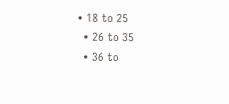• 18 to 25
  • 26 to 35
  • 36 to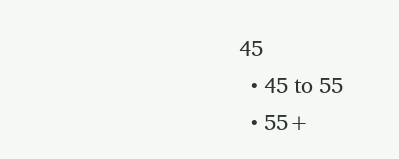45
  • 45 to 55
  • 55+